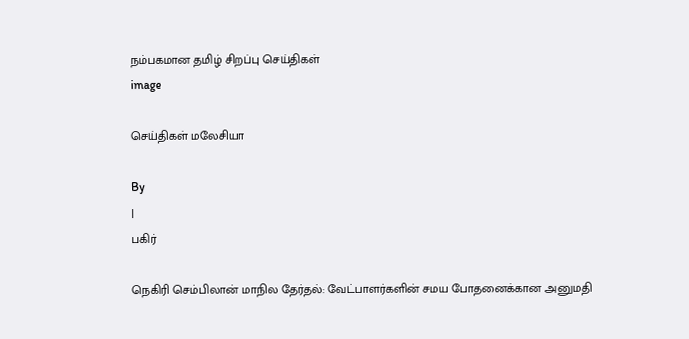நம்பகமான தமிழ் சிறப்பு செய்திகள்
image

செய்திகள் மலேசியா

By
|
பகிர்

நெகிரி செம்பிலான் மாநில தேர்தல்: வேட்பாளர்களின் சமய போதனைக்கான அனுமதி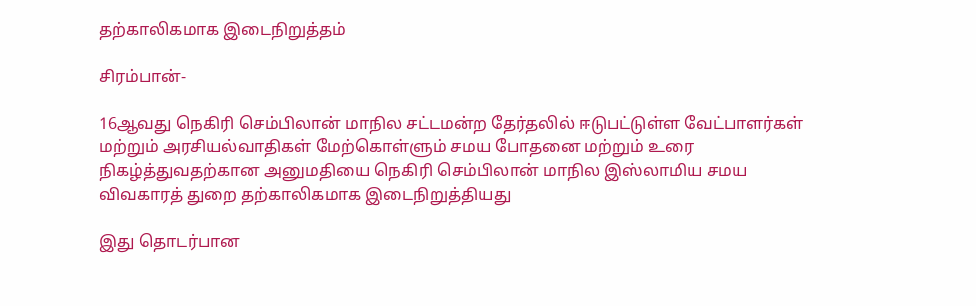தற்காலிகமாக இடைநிறுத்தம்

சிரம்பான்-

16ஆவது நெகிரி செம்பிலான் மாநில சட்டமன்ற தேர்தலில் ஈடுபட்டுள்ள வேட்பாளர்கள் மற்றும் அரசியல்வாதிகள் மேற்கொள்ளும் சமய போதனை மற்றும் உரை நிகழ்த்துவதற்கான அனுமதியை நெகிரி செம்பிலான் மாநில இஸ்லாமிய சமய விவகாரத் துறை தற்காலிகமாக இடைநிறுத்தியது

இது தொடர்பான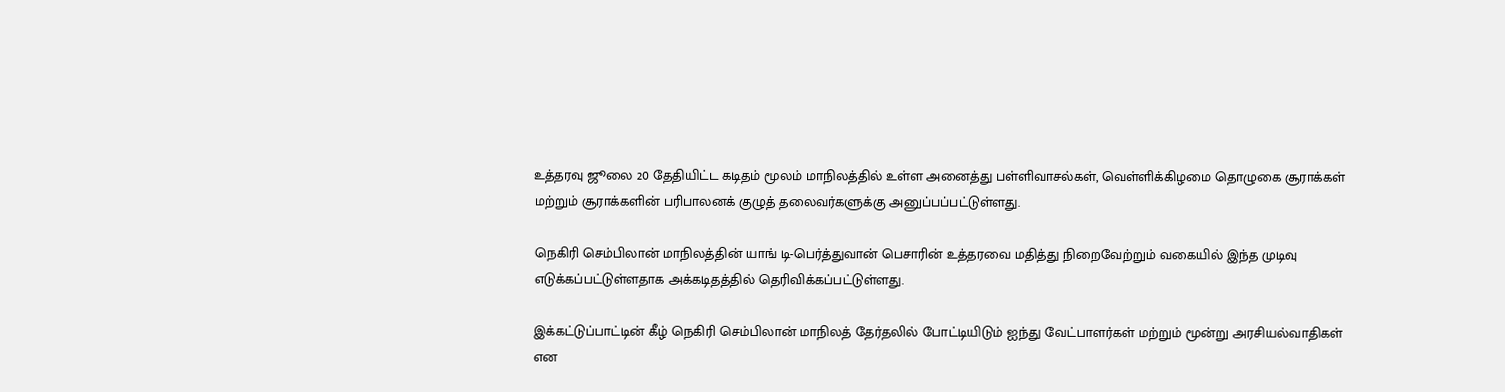உத்தரவு ஜூலை 20 தேதியிட்ட கடிதம் மூலம் மாநிலத்தில் உள்ள அனைத்து பள்ளிவாசல்கள், வெள்ளிக்கிழமை தொழுகை சூராக்கள் மற்றும் சூராக்களின் பரிபாலனக் குழுத் தலைவர்களுக்கு அனுப்பப்பட்டுள்ளது.

நெகிரி செம்பிலான் மாநிலத்தின் யாங் டி-பெர்த்துவான் பெசாரின் உத்தரவை மதித்து நிறைவேற்றும் வகையில் இந்த முடிவு எடுக்கப்பட்டுள்ளதாக அக்கடிதத்தில் தெரிவிக்கப்பட்டுள்ளது.

இக்கட்டுப்பாட்டின் கீழ் நெகிரி செம்பிலான் மாநிலத் தேர்தலில் போட்டியிடும் ஐந்து வேட்பாளர்கள் மற்றும் மூன்று அரசியல்வாதிகள் என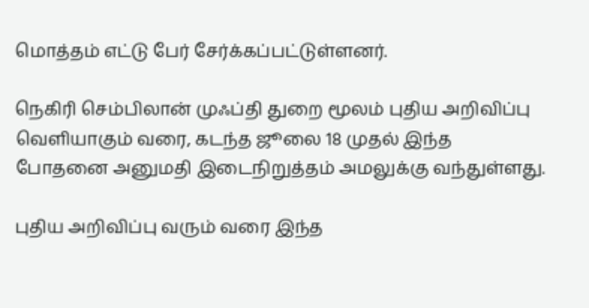மொத்தம் எட்டு பேர் சேர்க்கப்பட்டுள்ளனர்.

நெகிரி செம்பிலான் முஃப்தி துறை மூலம் புதிய அறிவிப்பு வெளியாகும் வரை, கடந்த ஜூலை 18 முதல் இந்த போதனை அனுமதி இடைநிறுத்தம் அமலுக்கு வந்துள்ளது.

புதிய அறிவிப்பு வரும் வரை இந்த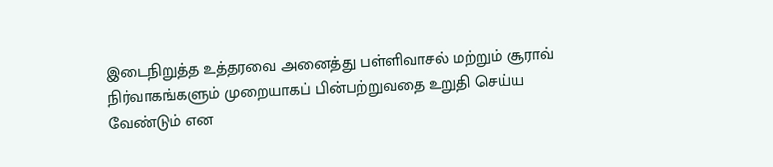இடைநிறுத்த உத்தரவை அனைத்து பள்ளிவாசல் மற்றும் சூராவ் நிர்வாகங்களும் முறையாகப் பின்பற்றுவதை உறுதி செய்ய வேண்டும் என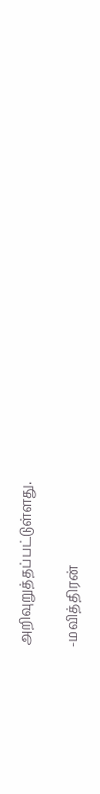அறிவுறுத்தப்பட்டுள்ளது.

-மவித்திரன்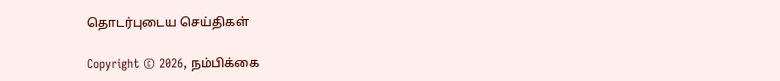தொடர்புடைய செய்திகள்

Copyright © 2026, நம்பிக்கை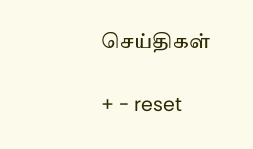செய்திகள்

+ - reset